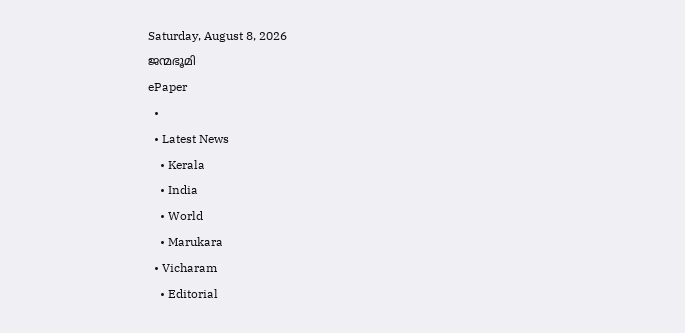Saturday, August 8, 2026
ജന്മഭൂമി
ePaper
  •
  • Latest News
    • Kerala
    • India
    • World
    • Marukara
  • Vicharam
    • Editorial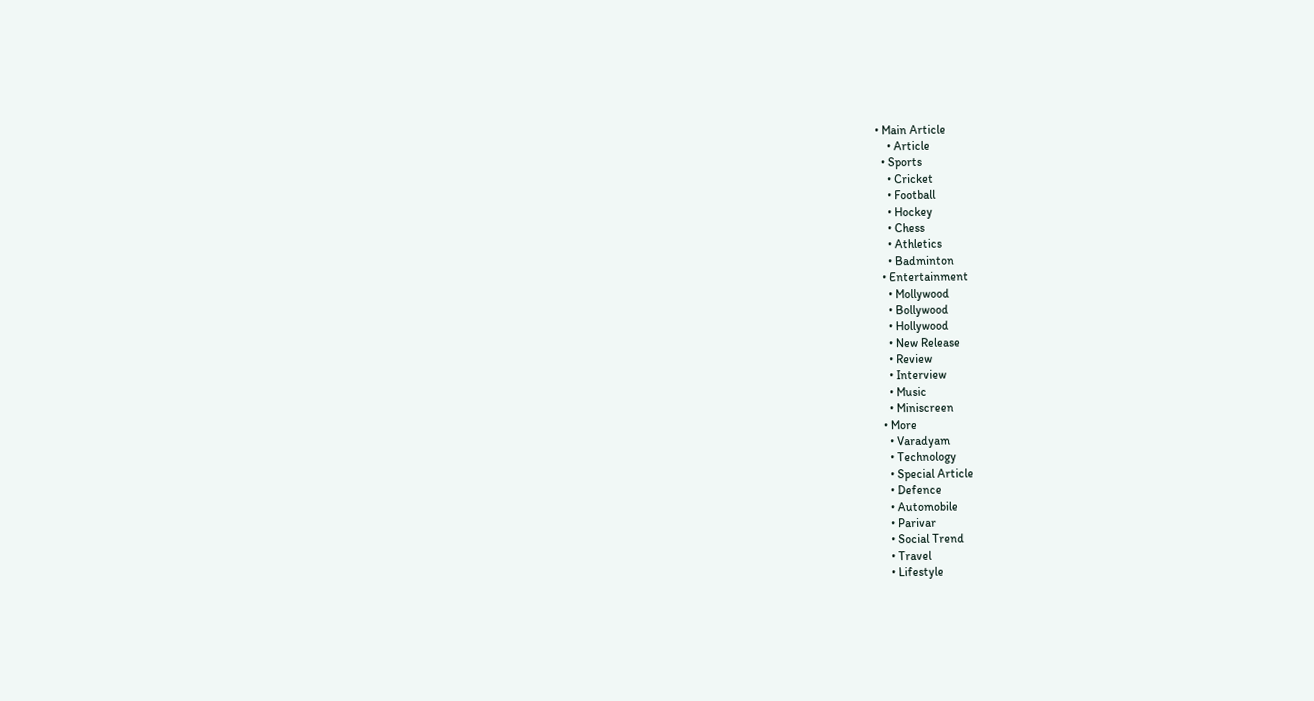• Main Article
    • Article
  • Sports
    • Cricket
    • Football
    • Hockey
    • Chess
    • Athletics
    • Badminton
  • Entertainment
    • Mollywood
    • Bollywood
    • Hollywood
    • New Release
    • Review
    • Interview
    • Music
    • Miniscreen
  • More
    • Varadyam
    • Technology
    • Special Article
    • Defence
    • Automobile
    • Parivar
    • Social Trend
    • Travel
    • Lifestyle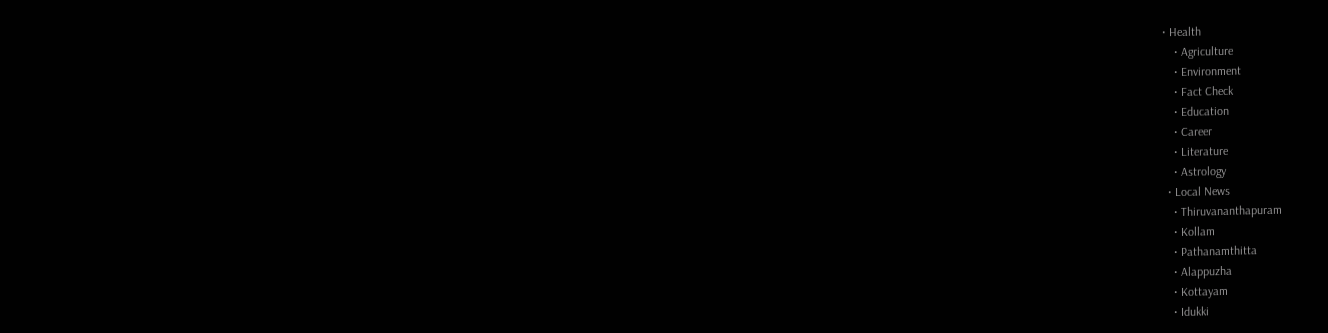• Health
    • Agriculture
    • Environment
    • Fact Check
    • Education
    • Career
    • Literature
    • Astrology
  • Local News
    • Thiruvananthapuram
    • Kollam
    • Pathanamthitta
    • Alappuzha
    • Kottayam
    • Idukki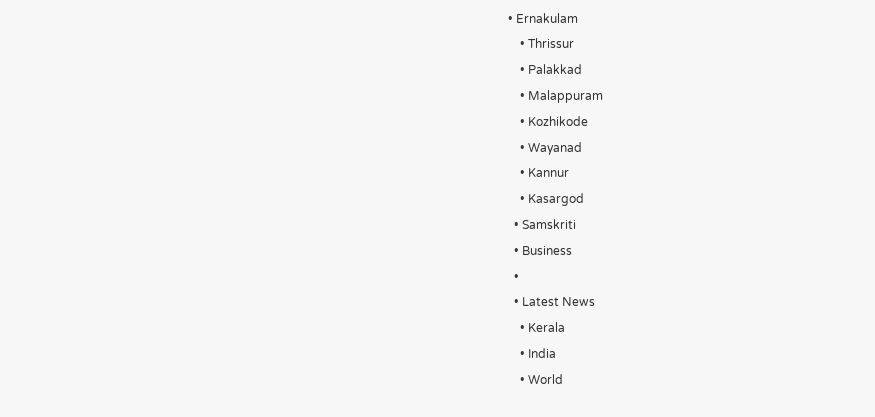• Ernakulam
    • Thrissur
    • Palakkad
    • Malappuram
    • Kozhikode
    • Wayanad
    • Kannur
    • Kasargod
  • Samskriti
  • Business
  •
  • Latest News
    • Kerala
    • India
    • World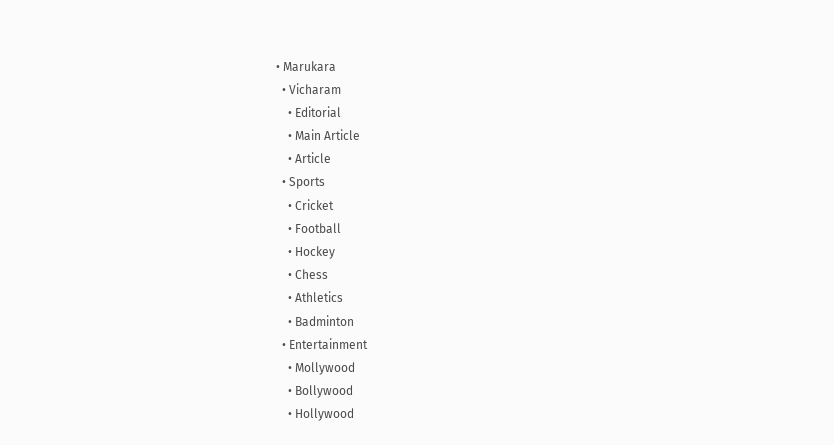• Marukara
  • Vicharam
    • Editorial
    • Main Article
    • Article
  • Sports
    • Cricket
    • Football
    • Hockey
    • Chess
    • Athletics
    • Badminton
  • Entertainment
    • Mollywood
    • Bollywood
    • Hollywood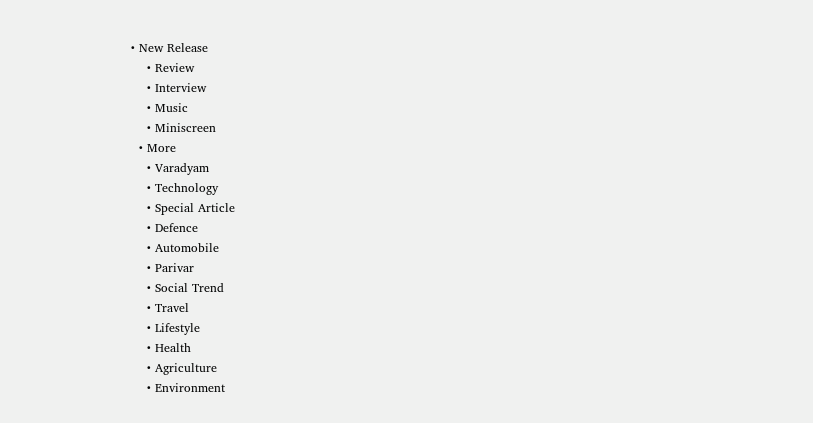• New Release
    • Review
    • Interview
    • Music
    • Miniscreen
  • More
    • Varadyam
    • Technology
    • Special Article
    • Defence
    • Automobile
    • Parivar
    • Social Trend
    • Travel
    • Lifestyle
    • Health
    • Agriculture
    • Environment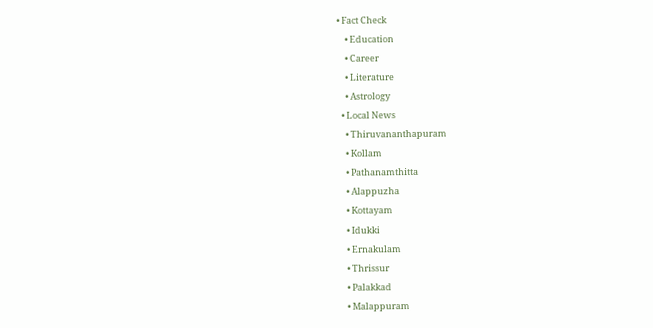• Fact Check
    • Education
    • Career
    • Literature
    • Astrology
  • Local News
    • Thiruvananthapuram
    • Kollam
    • Pathanamthitta
    • Alappuzha
    • Kottayam
    • Idukki
    • Ernakulam
    • Thrissur
    • Palakkad
    • Malappuram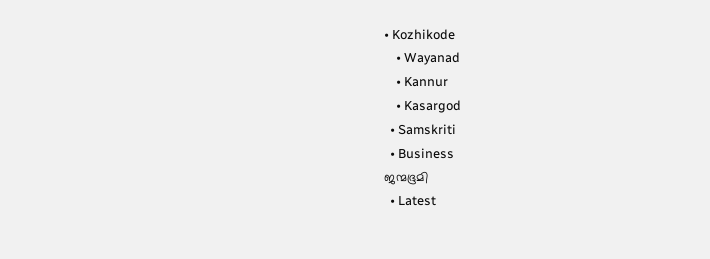• Kozhikode
    • Wayanad
    • Kannur
    • Kasargod
  • Samskriti
  • Business
ജന്മഭൂമി
  • Latest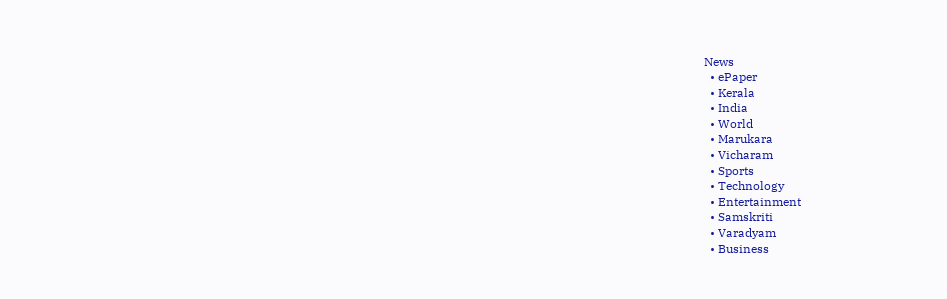News
  • ePaper
  • Kerala
  • India
  • World
  • Marukara
  • Vicharam
  • Sports
  • Technology
  • Entertainment
  • Samskriti
  • Varadyam
  • Business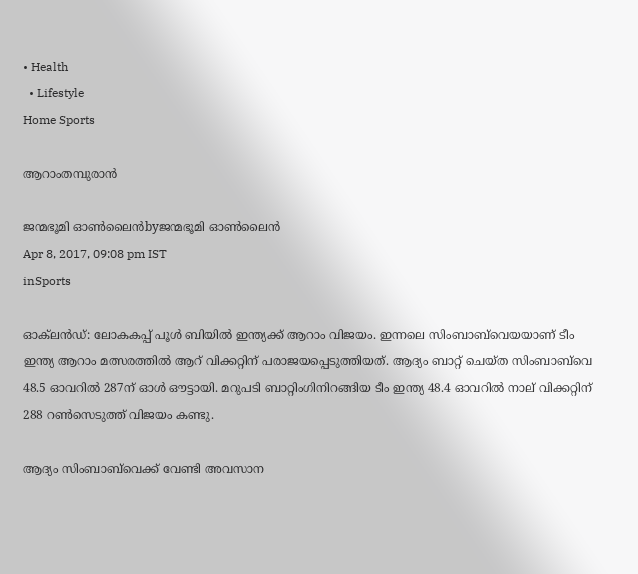• Health
  • Lifestyle
Home Sports

ആറാംതമ്പുരാന്‍

ജന്മഭൂമി ഓണ്‍ലൈന്‍byജന്മഭൂമി ഓണ്‍ലൈന്‍
Apr 8, 2017, 09:08 pm IST
inSports

ഓക്‌ലന്‍ഡ്: ലോകകപ്പ് പൂള്‍ ബിയില്‍ ഇന്ത്യക്ക് ആറാം വിജയം. ഇന്നലെ സിംബാബ്‌വെയയാണ് ടീം ഇന്ത്യ ആറാം മത്സരത്തില്‍ ആറ് വിക്കറ്റിന് പരാജയപ്പെടുത്തിയത്. ആദ്യം ബാറ്റ് ചെയ്ത സിംബാബ്‌വെ 48.5 ഓവറില്‍ 287ന് ഓള്‍ ഔട്ടായി. മറുപടി ബാറ്റിംഗിനിറങ്ങിയ ടീം ഇന്ത്യ 48.4 ഓവറില്‍ നാല് വിക്കറ്റിന് 288 റണ്‍സെടുത്ത് വിജയം കണ്ടു.

ആദ്യം സിംബാബ്‌വെക്ക് വേണ്ടി അവസാന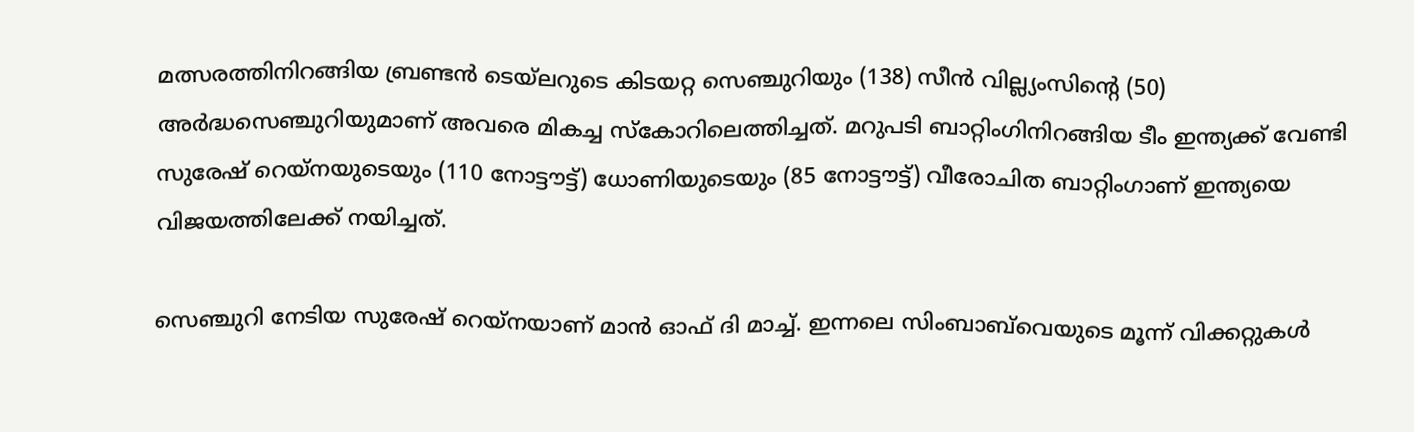മത്സരത്തിനിറങ്ങിയ ബ്രണ്ടന്‍ ടെയ്‌ലറുടെ കിടയറ്റ സെഞ്ചുറിയും (138) സീന്‍ വില്ല്യംസിന്റെ (50) അര്‍ദ്ധസെഞ്ചുറിയുമാണ് അവരെ മികച്ച സ്‌കോറിലെത്തിച്ചത്. മറുപടി ബാറ്റിംഗിനിറങ്ങിയ ടീം ഇന്ത്യക്ക് വേണ്ടി സുരേഷ് റെയ്‌നയുടെയും (110 നോട്ടൗട്ട്) ധോണിയുടെയും (85 നോട്ടൗട്ട്) വീരോചിത ബാറ്റിംഗാണ് ഇന്ത്യയെ വിജയത്തിലേക്ക് നയിച്ചത്.

സെഞ്ചുറി നേടിയ സുരേഷ് റെയ്‌നയാണ് മാന്‍ ഓഫ് ദി മാച്ച്. ഇന്നലെ സിംബാബ്‌വെയുടെ മൂന്ന് വിക്കറ്റുകള്‍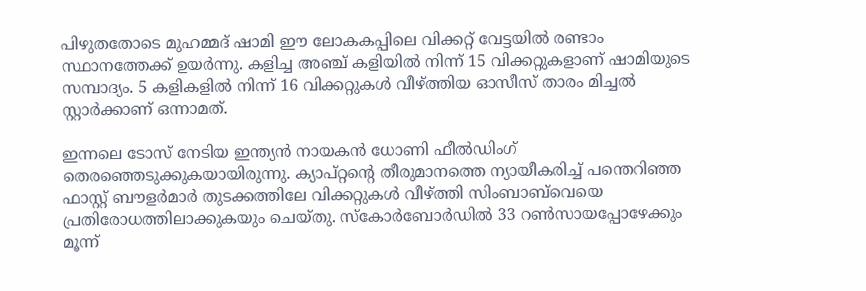പിഴുതതോടെ മുഹമ്മദ് ഷാമി ഈ ലോകകപ്പിലെ വിക്കറ്റ് വേട്ടയില്‍ രണ്ടാം സ്ഥാനത്തേക്ക് ഉയര്‍ന്നു. കളിച്ച അഞ്ച് കളിയില്‍ നിന്ന് 15 വിക്കറ്റുകളാണ് ഷാമിയുടെ സമ്പാദ്യം. 5 കളികളില്‍ നിന്ന് 16 വിക്കറ്റുകള്‍ വീഴ്‌ത്തിയ ഓസീസ് താരം മിച്ചല്‍ സ്റ്റാര്‍ക്കാണ് ഒന്നാമത്.

ഇന്നലെ ടോസ് നേടിയ ഇന്ത്യന്‍ നായകന്‍ ധോണി ഫീല്‍ഡിംഗ് തെരഞ്ഞെടുക്കുകയായിരുന്നു. ക്യാപ്റ്റന്റെ തീരുമാനത്തെ ന്യായീകരിച്ച് പന്തെറിഞ്ഞ  ഫാസ്റ്റ് ബൗളര്‍മാര്‍ തുടക്കത്തിലേ വിക്കറ്റുകള്‍ വീഴ്‌ത്തി സിംബാബ്‌വെയെ പ്രതിരോധത്തിലാക്കുകയും ചെയ്തു. സ്‌കോര്‍ബോര്‍ഡില്‍ 33 റണ്‍സായപ്പോഴേക്കും മൂന്ന്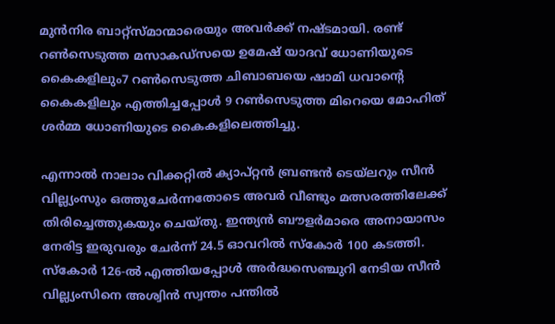മുന്‍നിര ബാറ്റ്‌സ്മാന്മാരെയും അവര്‍ക്ക് നഷ്ടമായി. രണ്ട് റണ്‍സെടുത്ത മസാകഡ്‌സയെ ഉമേഷ് യാദവ് ധോണിയുടെ കൈകളിലും7 റണ്‍സെടുത്ത ചിബാബയെ ഷാമി ധവാന്റെ കൈകളിലും എത്തിച്ചപ്പോള്‍ 9 റണ്‍സെടുത്ത മിറെയെ മോഹിത് ശര്‍മ്മ ധോണിയുടെ കൈകളിലെത്തിച്ചു.

എന്നാല്‍ നാലാം വിക്കറ്റില്‍ ക്യാപ്റ്റന്‍ ബ്രണ്ടന്‍ ടെയ്‌ലറും സീന്‍ വില്ല്യംസും ഒത്തുചേര്‍ന്നതോടെ അവര്‍ വീണ്ടും മത്സരത്തിലേക്ക് തിരിച്ചെത്തുകയും ചെയ്തു. ഇന്ത്യന്‍ ബൗളര്‍മാരെ അനായാസം നേരിട്ട ഇരുവരും ചേര്‍ന്ന് 24.5 ഓവറില്‍ സ്‌കോര്‍ 100 കടത്തി. സ്‌കോര്‍ 126-ല്‍ എത്തിയപ്പോള്‍ അര്‍ദ്ധസെഞ്ചുറി നേടിയ സീന്‍ വില്ല്യംസിനെ അശ്വിന്‍ സ്വന്തം പന്തില്‍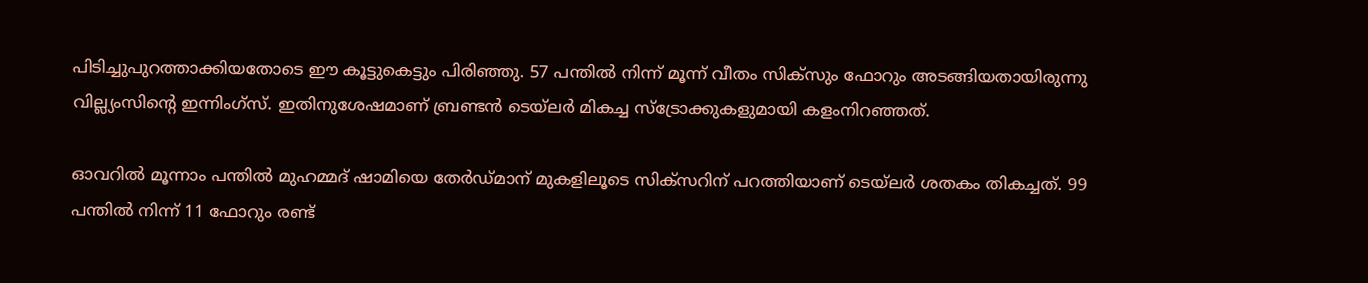പിടിച്ചുപുറത്താക്കിയതോടെ ഈ കൂട്ടുകെട്ടും പിരിഞ്ഞു. 57 പന്തില്‍ നിന്ന് മൂന്ന് വീതം സിക്‌സും ഫോറും അടങ്ങിയതായിരുന്നു വില്ല്യംസിന്റെ ഇന്നിംഗ്‌സ്. ഇതിനുശേഷമാണ് ബ്രണ്ടന്‍ ടെയ്‌ലര്‍ മികച്ച സ്‌ട്രോക്കുകളുമായി കളംനിറഞ്ഞത്.

ഓവറില്‍ മൂന്നാം പന്തില്‍ മുഹമ്മദ് ഷാമിയെ തേര്‍ഡ്മാന് മുകളിലൂടെ സിക്‌സറിന് പറത്തിയാണ് ടെയ്‌ലര്‍ ശതകം തികച്ചത്. 99 പന്തില്‍ നിന്ന് 11 ഫോറും രണ്ട്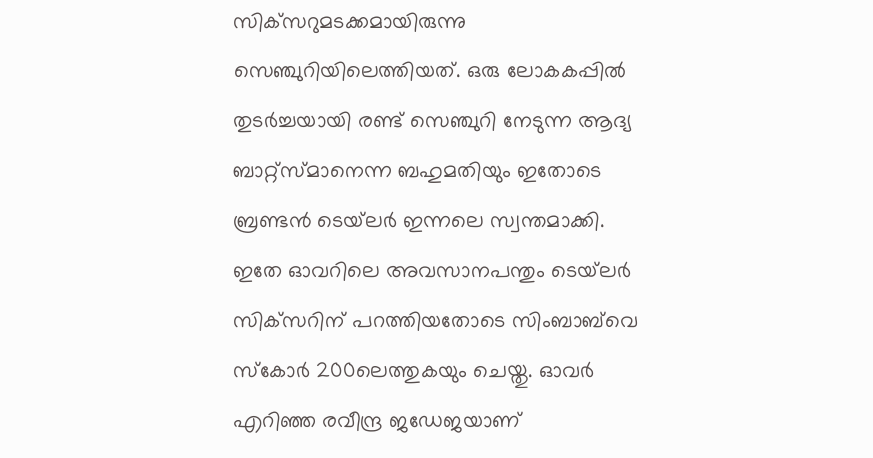സിക്‌സറുമടക്കമായിരുന്നു സെഞ്ചുറിയിലെത്തിയത്. ഒരു ലോകകപ്പില്‍ തുടര്‍ച്ചയായി രണ്ട് സെഞ്ചുറി നേടുന്ന ആദ്യ ബാറ്റ്‌സ്മാനെന്ന ബഹുമതിയും ഇതോടെ ബ്രണ്ടന്‍ ടെയ്‌ലര്‍ ഇന്നലെ സ്വന്തമാക്കി. ഇതേ ഓവറിലെ അവസാനപന്തും ടെയ്‌ലര്‍ സിക്‌സറിന് പറത്തിയതോടെ സിംബാബ്‌വെ സ്‌കോര്‍ 200ലെത്തുകയും ചെയ്തു. ഓവര്‍ എറിഞ്ഞ രവീന്ദ്ര ജഡേജയാണ്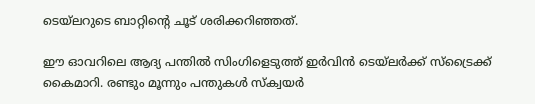ടെയ്‌ലറുടെ ബാറ്റിന്റെ ചൂട് ശരിക്കറിഞ്ഞത്.

ഈ ഓവറിലെ ആദ്യ പന്തില്‍ സിംഗിളെടുത്ത് ഇര്‍വിന്‍ ടെയ്‌ലര്‍ക്ക് സ്‌ട്രൈക്ക് കൈമാറി. രണ്ടും മൂന്നും പന്തുകള്‍ സ്‌ക്വയര്‍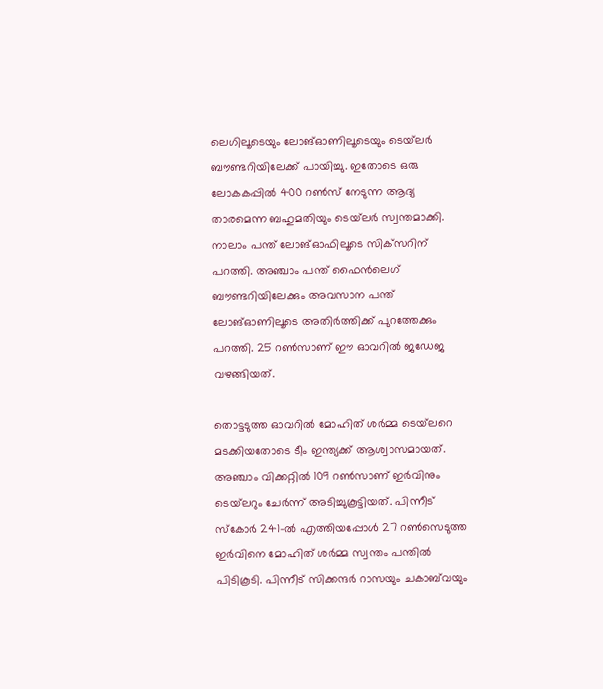ലെഗിലൂടെയും ലോങ്ഓണിലൂടെയും ടെയ്‌ലര്‍ ബൗണ്ടറിയിലേക്ക് പായിച്ചു. ഇതോടെ ഒരു ലോകകപ്പില്‍ 400 റണ്‍സ് നേടുന്ന ആദ്യ താരമെന്ന ബഹുമതിയും ടെയ്‌ലര്‍ സ്വന്തമാക്കി. നാലാം പന്ത് ലോങ്ഓഫിലൂടെ സിക്‌സറിന് പറത്തി. അഞ്ചാം പന്ത് ഫൈന്‍ലെഗ് ബൗണ്ടറിയിലേക്കും അവസാന പന്ത് ലോങ്ഓണിലൂടെ അതിര്‍ത്തിക്ക് പുറത്തേക്കും പറത്തി. 25 റണ്‍സാണ് ഈ ഓവറില്‍ ജഡേജ വഴങ്ങിയത്.

തൊട്ടടുത്ത ഓവറില്‍ മോഹിത് ശര്‍മ്മ ടെയ്‌ലറെ മടക്കിയതോടെ ടീം ഇന്ത്യക്ക് ആശ്വാസമായത്. അഞ്ചാം വിക്കറ്റില്‍ 109 റണ്‍സാണ് ഇര്‍വിനും ടെയ്‌ലറും ചേര്‍ന്ന് അടിച്ചുകൂട്ടിയത്. പിന്നീട് സ്‌കോര്‍ 241-ല്‍ എത്തിയപ്പോള്‍ 27 റണ്‍സെടുത്ത ഇര്‍വിനെ മോഹിത് ശര്‍മ്മ സ്വന്തം പന്തില്‍ പിടികൂടി. പിന്നീട് സിക്കന്ദര്‍ റാസയും ചകാബ്‌വയും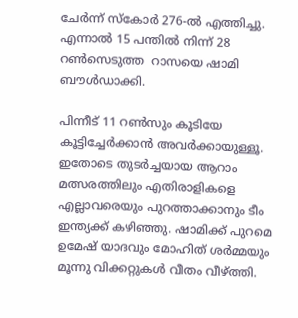ചേര്‍ന്ന് സ്‌കോര്‍ 276-ല്‍ എത്തിച്ചു. എന്നാല്‍ 15 പന്തില്‍ നിന്ന് 28 റണ്‍സെടുത്ത  റാസയെ ഷാമി ബൗള്‍ഡാക്കി.

പിന്നീട് 11 റണ്‍സും കൂടിയേ കൂട്ടിച്ചേര്‍ക്കാന്‍ അവര്‍ക്കായുള്ളൂ. ഇതോടെ തുടര്‍ച്ചയായ ആറാം മത്സരത്തിലും എതിരാളികളെ എല്ലാവരെയും പുറത്താക്കാനും ടീം ഇന്ത്യക്ക് കഴിഞ്ഞു. ഷാമിക്ക് പുറമെ ഉമേഷ് യാദവും മോഹിത് ശര്‍മ്മയും മൂന്നു വിക്കറ്റുകള്‍ വീതം വീഴ്‌ത്തി.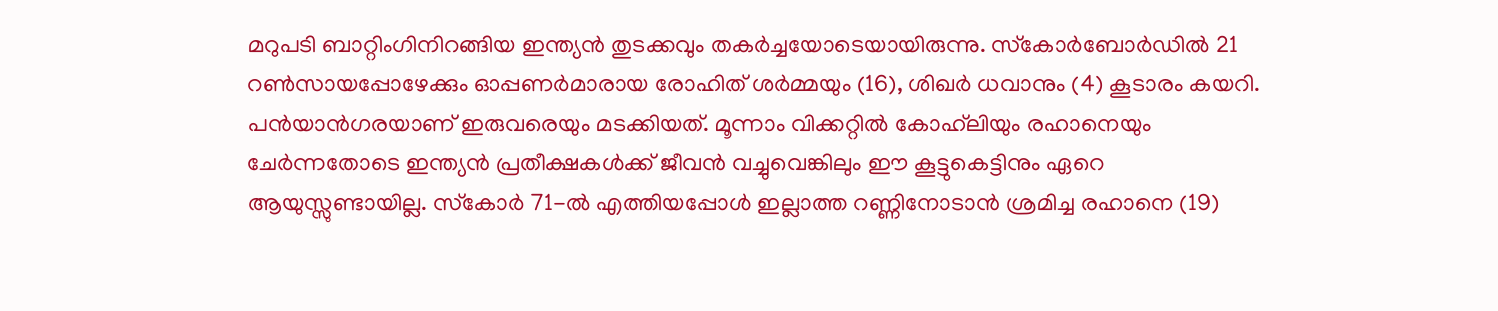മറുപടി ബാറ്റിംഗിനിറങ്ങിയ ഇന്ത്യന്‍ തുടക്കവും തകര്‍ച്ചയോടെയായിരുന്നു. സ്‌കോര്‍ബോര്‍ഡില്‍ 21 റണ്‍സായപ്പോഴേക്കും ഓപ്പണര്‍മാരായ രോഹിത് ശര്‍മ്മയും (16), ശിഖര്‍ ധവാനും (4) കൂടാരം കയറി. പന്‍യാന്‍ഗരയാണ് ഇരുവരെയും മടക്കിയത്. മൂന്നാം വിക്കറ്റില്‍ കോഹ്‌ലിയും രഹാനെയും ചേര്‍ന്നതോടെ ഇന്ത്യന്‍ പ്രതീക്ഷകള്‍ക്ക് ജീവന്‍ വച്ചുവെങ്കിലും ഈ കൂട്ടുകെട്ടിനും ഏറെ ആയുസ്സുണ്ടായില്ല. സ്‌കോര്‍ 71-ല്‍ എത്തിയപ്പോള്‍ ഇല്ലാത്ത റണ്ണിനോടാന്‍ ശ്രമിച്ച രഹാനെ (19)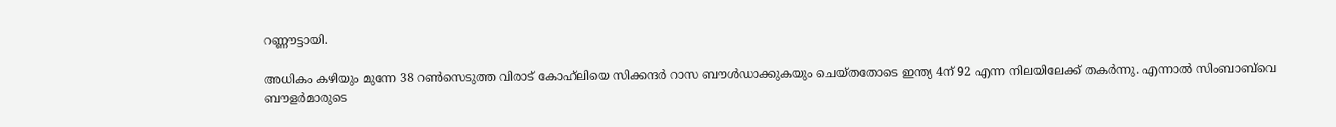റണ്ണൗട്ടായി.

അധികം കഴിയും മുന്നേ 38 റണ്‍സെടുത്ത വിരാട് കോഹ്‌ലിയെ സിക്കന്ദര്‍ റാസ ബൗള്‍ഡാക്കുകയും ചെയ്തതോടെ ഇന്ത്യ 4ന് 92 എന്ന നിലയിലേക്ക് തകര്‍ന്നു. എന്നാല്‍ സിംബാബ്‌വെ ബൗളര്‍മാരുടെ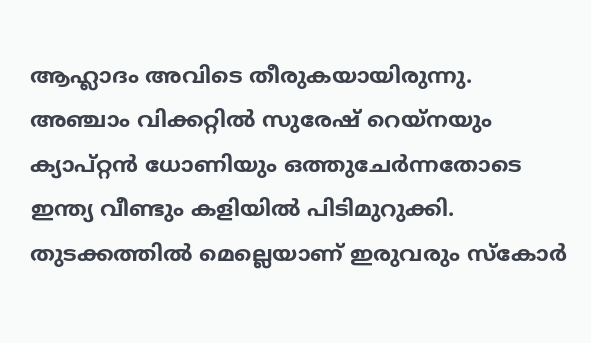ആഹ്ലാദം അവിടെ തീരുകയായിരുന്നു. അഞ്ചാം വിക്കറ്റില്‍ സുരേഷ് റെയ്‌നയും ക്യാപ്റ്റന്‍ ധോണിയും ഒത്തുചേര്‍ന്നതോടെ ഇന്ത്യ വീണ്ടും കളിയില്‍ പിടിമുറുക്കി. തുടക്കത്തില്‍ മെല്ലെയാണ് ഇരുവരും സ്‌കോര്‍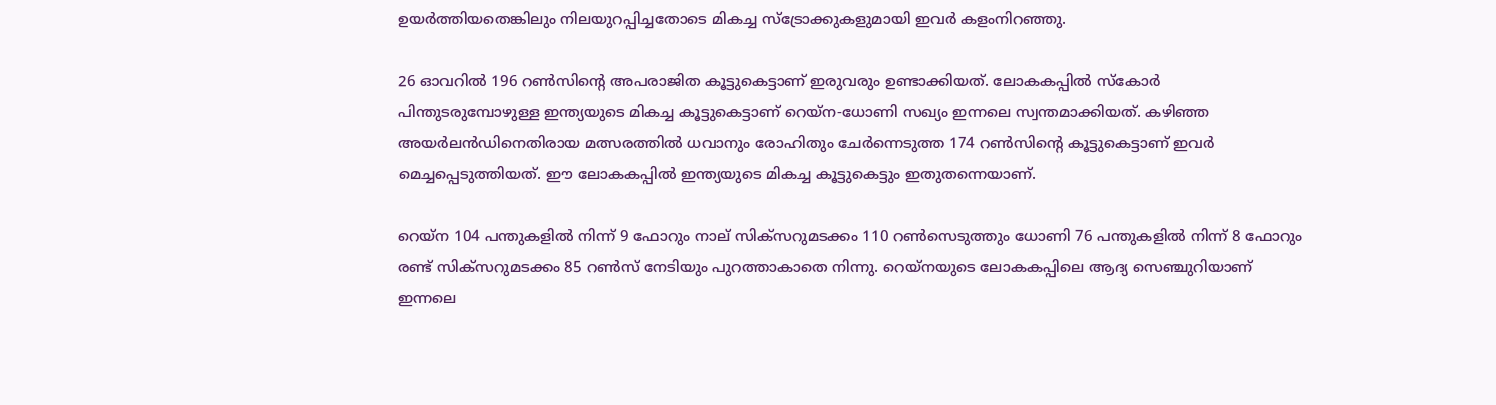ഉയര്‍ത്തിയതെങ്കിലും നിലയുറപ്പിച്ചതോടെ മികച്ച സ്‌ട്രോക്കുകളുമായി ഇവര്‍ കളംനിറഞ്ഞു.

26 ഓവറില്‍ 196 റണ്‍സിന്റെ അപരാജിത കൂട്ടുകെട്ടാണ് ഇരുവരും ഉണ്ടാക്കിയത്. ലോകകപ്പില്‍ സ്‌കോര്‍ പിന്തുടരുമ്പോഴുള്ള ഇന്ത്യയുടെ മികച്ച കൂട്ടുകെട്ടാണ് റെയ്‌ന-ധോണി സഖ്യം ഇന്നലെ സ്വന്തമാക്കിയത്. കഴിഞ്ഞ അയര്‍ലന്‍ഡിനെതിരായ മത്സരത്തില്‍ ധവാനും രോഹിതും ചേര്‍ന്നെടുത്ത 174 റണ്‍സിന്റെ കൂട്ടുകെട്ടാണ് ഇവര്‍ മെച്ചപ്പെടുത്തിയത്. ഈ ലോകകപ്പില്‍ ഇന്ത്യയുടെ മികച്ച കൂട്ടുകെട്ടും ഇതുതന്നെയാണ്.

റെയ്‌ന 104 പന്തുകളില്‍ നിന്ന് 9 ഫോറും നാല് സിക്‌സറുമടക്കം 110 റണ്‍സെടുത്തും ധോണി 76 പന്തുകളില്‍ നിന്ന് 8 ഫോറും രണ്ട് സിക്‌സറുമടക്കം 85 റണ്‍സ് നേടിയും പുറത്താകാതെ നിന്നു. റെയ്‌നയുടെ ലോകകപ്പിലെ ആദ്യ സെഞ്ചുറിയാണ് ഇന്നലെ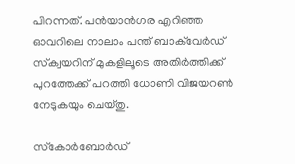പിറന്നത്. പന്‍യാന്‍ഗര എറിഞ്ഞ ഓവറിലെ നാലാം പന്ത് ബാക്‌വേര്‍ഡ് സ്‌ക്വയറിന് മുകളിലൂടെ അതിര്‍ത്തിക്ക് പുറത്തേക്ക് പറത്തി ധോണി വിജയറണ്‍ നേടുകയും ചെയ്തു.

സ്‌കോര്‍ബോര്‍ഡ്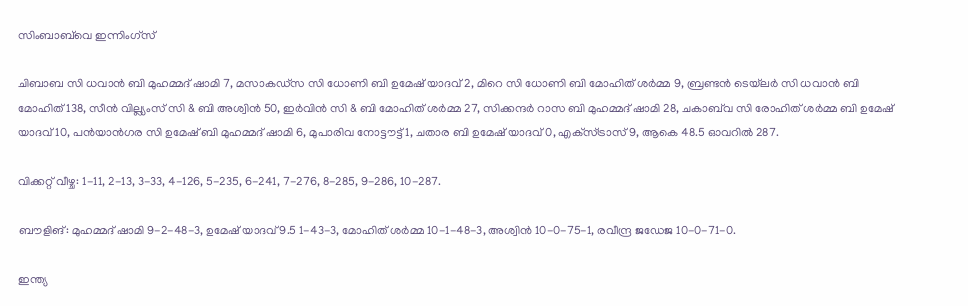സിംബാബ്‌വെ ഇന്നിംഗ്‌സ്

ചിബാബ സി ധവാന്‍ ബി മുഹമ്മദ് ഷാമി 7, മസാകഡ്‌സ സി ധോണി ബി ഉമേഷ് യാദവ് 2, മിറെ സി ധോണി ബി മോഹിത് ശര്‍മ്മ 9, ബ്രണ്ടന്‍ ടെയ്‌ലര്‍ സി ധവാന്‍ ബി മോഹിത് 138, സീന്‍ വില്ല്യംസ് സി & ബി അശ്വിന്‍ 50, ഇര്‍വിന്‍ സി & ബി മോഹിത് ശര്‍മ്മ 27, സിക്കന്ദര്‍ റാസ ബി മുഹമ്മദ് ഷാമി 28, ചകാബ്‌വ സി രോഹിത് ശര്‍മ്മ ബി ഉമേഷ് യാദവ് 10, പന്‍യാന്‍ഗര സി ഉമേഷ് ബി മുഹമ്മദ് ഷാമി 6, മുപാരിവ നോട്ടൗട്ട് 1, ചതാര ബി ഉമേഷ് യാദവ് 0, എക്‌സ്ട്രാസ് 9, ആകെ 48.5 ഓവറില്‍ 287.

വിക്കറ്റ് വീഴ്ച: 1-11, 2-13, 3-33, 4-126, 5-235, 6-241, 7-276, 8-285, 9-286, 10-287.

ബൗളിങ്: മുഹമ്മദ് ഷാമി 9-2-48-3, ഉമേഷ് യാദവ് 9.5 1-43-3, മോഹിത് ശര്‍മ്മ 10-1-48-3, അശ്വിന്‍ 10-0-75-1, രവീന്ദ്ര ജഡേജ 10-0-71-0.

ഇന്ത്യ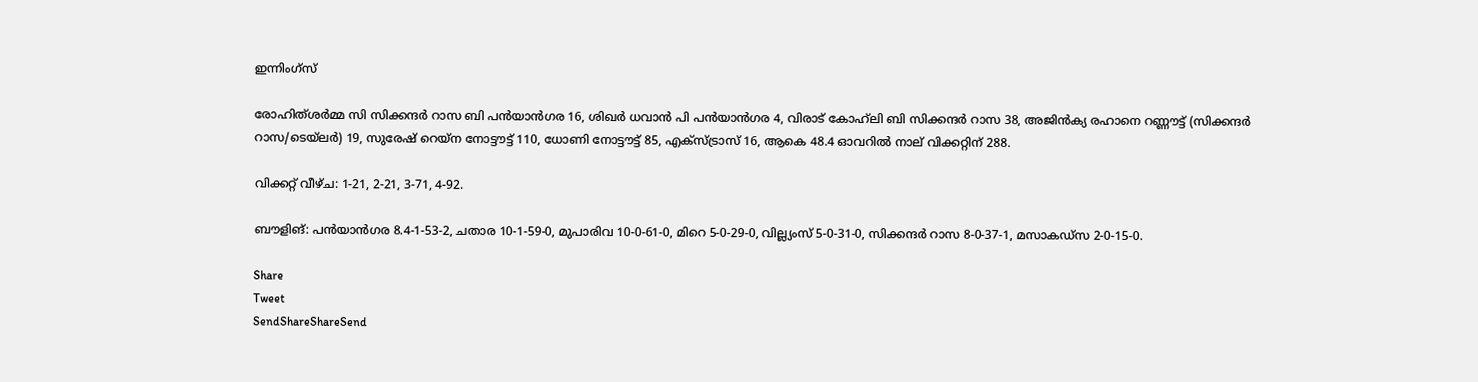ഇന്നിംഗ്‌സ്

രോഹിത്ശര്‍മ്മ സി സിക്കന്ദര്‍ റാസ ബി പന്‍യാന്‍ഗര 16, ശിഖര്‍ ധവാന്‍ പി പന്‍യാന്‍ഗര 4, വിരാട് കോഹ്‌ലി ബി സിക്കന്ദര്‍ റാസ 38, അജിന്‍ക്യ രഹാനെ റണ്ണൗട്ട് (സിക്കന്ദര്‍ റാസ/ടെയ്‌ലര്‍) 19, സുരേഷ് റെയ്‌ന നോട്ടൗട്ട് 110, ധോണി നോട്ടൗട്ട് 85, എക്‌സ്ട്രാസ് 16, ആകെ 48.4 ഓവറില്‍ നാല് വിക്കറ്റിന് 288.

വിക്കറ്റ് വീഴ്ച: 1-21, 2-21, 3-71, 4-92.

ബൗളിങ്: പന്‍യാന്‍ഗര 8.4-1-53-2, ചതാര 10-1-59-0, മുപാരിവ 10-0-61-0, മിറെ 5-0-29-0, വില്ല്യംസ് 5-0-31-0, സിക്കന്ദര്‍ റാസ 8-0-37-1, മസാകഡ്‌സ 2-0-15-0.

Share
Tweet
SendShareShareSend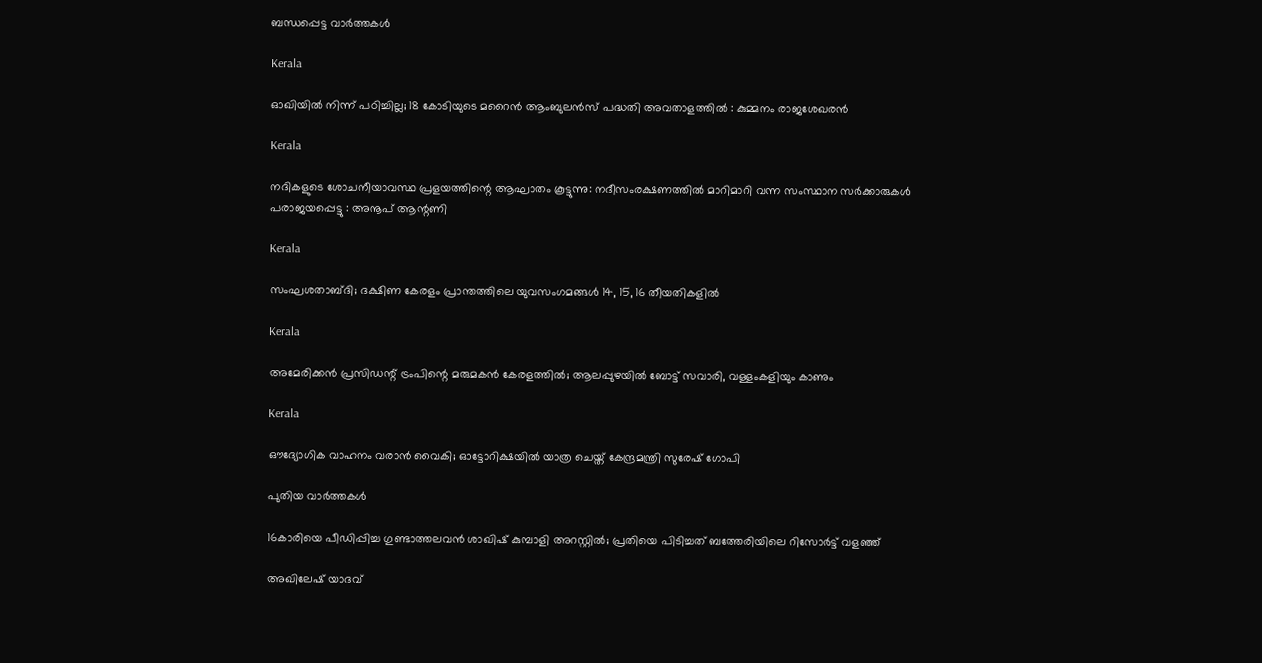ബന്ധപ്പെട്ട വാര്‍ത്തകള്‍

Kerala

ഓഖിയിൽ നിന്ന് പഠിച്ചില്ല; 18 കോടിയുടെ മറൈൻ ആംബുലൻസ് പദ്ധതി അവതാളത്തിൽ : കുമ്മനം രാജശേഖരൻ

Kerala

നദികളുടെ ശോചനീയാവസ്ഥ പ്രളയത്തിന്റെ ആഘാതം കൂട്ടുന്നു: നദീസംരക്ഷണത്തിൽ മാറിമാറി വന്ന സംസ്ഥാന സർക്കാരുകൾ പരാജയപ്പെട്ടു : അനൂപ് ആന്റണി

Kerala

സംഘശതാബ്ദി; ദക്ഷിണ കേരളം പ്രാന്തത്തിലെ യുവസംഗമങ്ങള്‍ 14, 15, 16 തീയതികളില്‍

Kerala

അമേരിക്കൻ പ്രസിഡന്റ് ട്രംപിന്റെ മരുമകൻ കേരളത്തിൽ; ആലപ്പുഴയിൽ ബോട്ട് സവാരി, വള്ളംകളിയും കാണും

Kerala

ഔദ്യോഗിക വാഹനം വരാൻ വൈകി; ഓട്ടോറിക്ഷയിൽ യാത്ര ചെയ്ത് കേന്ദ്രമന്ത്രി സുരേഷ് ഗോപി

പുതിയ വാര്‍ത്തകള്‍

16കാരിയെ പീഡിപ്പിച്ച ഗുണ്ടാത്തലവൻ ശാഖിഷ് കുമ്പാളി അറസ്റ്റിൽ; പ്രതിയെ പിടിച്ചത് ബത്തേരിയിലെ റിസോർട്ട് വളഞ്ഞ്

അഖിലേഷ് യാദവ്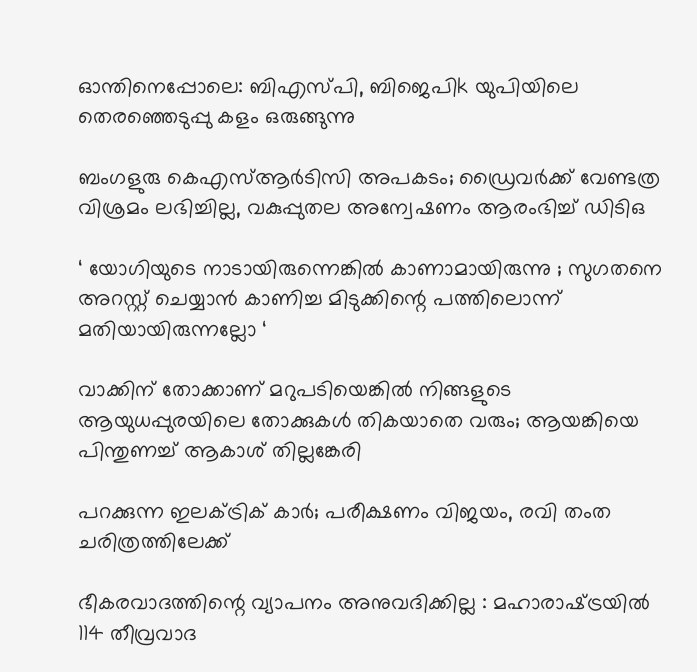ഓന്തിനെപ്പോലെ: ബിഎസ്പി, ബിജെപിk യുപിയിലെ തെരഞ്ഞെടുപ്പു കളം ഒരുങ്ങുന്നു

ബംഗളുരു കെഎസ്ആർടിസി അപകടം; ഡ്രൈവർക്ക് വേണ്ടത്ര വിശ്രമം ലഭിച്ചില്ല, വകുപ്പുതല അന്വേഷണം ആരംഭിച്ച് ഡിടിഒ

‘ യോഗിയുടെ നാടായിരുന്നെങ്കിൽ കാണാമായിരുന്നു ; സുഗതനെ അറസ്റ്റ് ചെയ്യാൻ കാണിച്ച മിടുക്കിന്റെ പത്തിലൊന്ന് മതിയായിരുന്നല്ലോ ‘

വാക്കിന് തോക്കാണ് മറുപടിയെങ്കിൽ നിങ്ങളുടെ ആയുധപ്പുരയിലെ തോക്കുകൾ തികയാതെ വരും; ആയങ്കിയെ പിന്തുണച്ച് ആകാശ് തില്ലങ്കേരി

പറക്കുന്ന ഇലക്ട്രിക് കാർ; പരീക്ഷണം വിജയം, രവി തംത ചരിത്രത്തിലേക്ക്

ഭീകരവാദത്തിന്റെ വ്യാപനം അനുവദിക്കില്ല : മഹാരാഷ്‌ട്രയിൽ 114 തീവ്രവാദ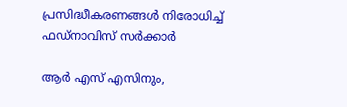പ്രസിദ്ധീകരണങ്ങൾ നിരോധിച്ച് ഫഡ്‌നാവിസ് സർക്കാർ

ആർ എസ് എസിനും,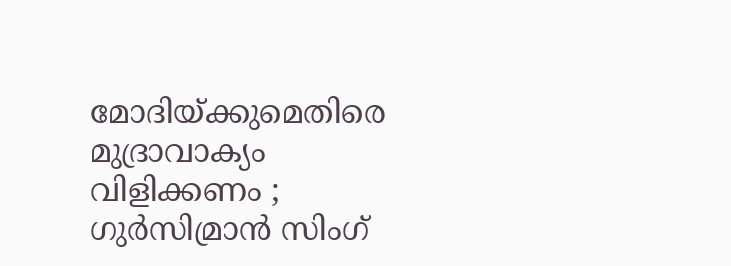മോദിയ്‌ക്കുമെതിരെ മുദ്രാവാക്യം വിളിക്കണം ; ഗുർസിമ്രാൻ സിംഗ്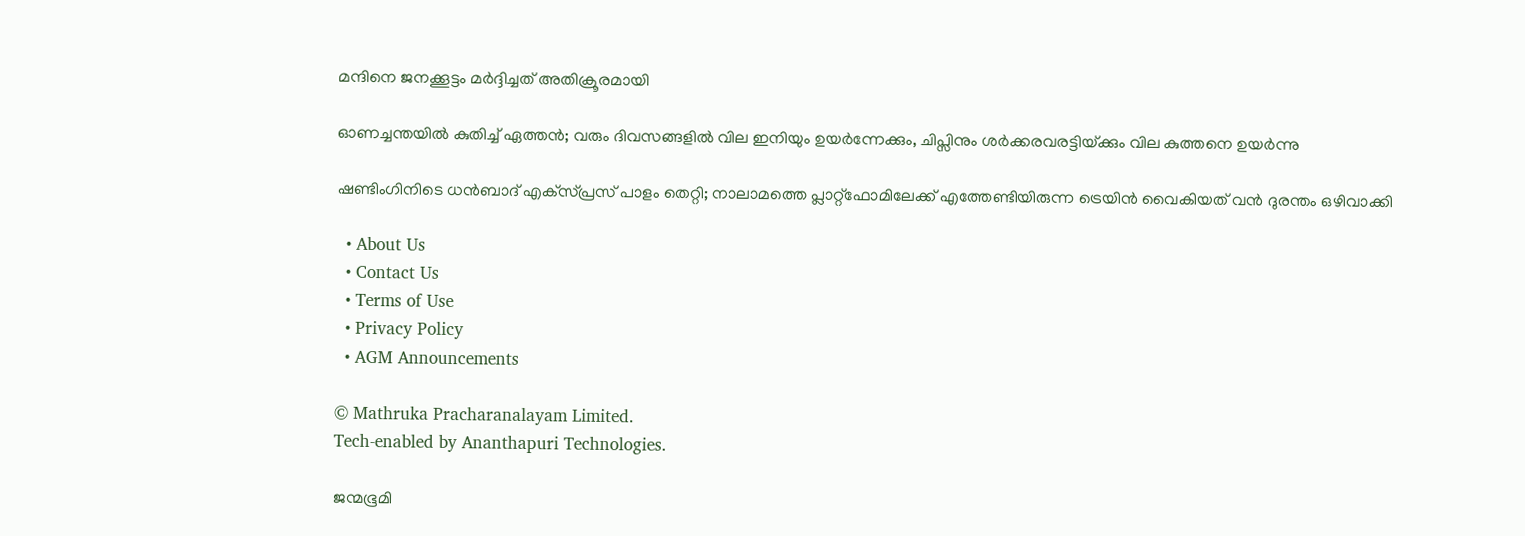മന്ദിനെ ജനക്കൂട്ടം മർദ്ദിച്ചത് അതിക്രൂരമായി

ഓണച്ചന്തയില്‍ കുതിച്ച് ഏത്തന്‍; വരും ദിവസങ്ങളില്‍ വില ഇനിയും ഉയര്‍ന്നേക്കും, ചിപ്സിനും ശര്‍ക്കരവരട്ടിയ്‌ക്കും വില കുത്തനെ ഉയർന്നു

ഷണ്ടിംഗിനിടെ ധൻബാദ് എക്‌സ്പ്രസ് പാളം തെറ്റി; നാലാമത്തെ പ്ലാറ്റ്ഫോമിലേക്ക് എത്തേണ്ടിയിരുന്ന ട്രെയിൻ വൈകിയത് വൻ ദുരന്തം ഒഴിവാക്കി

  • About Us
  • Contact Us
  • Terms of Use
  • Privacy Policy
  • AGM Announcements

© Mathruka Pracharanalayam Limited.
Tech-enabled by Ananthapuri Technologies.

ജന്മഭൂമി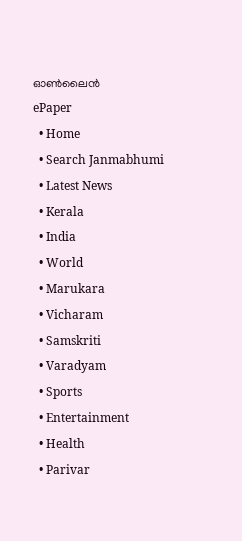ഓണ്‍ലൈന്‍
ePaper
  • Home
  • Search Janmabhumi
  • Latest News
  • Kerala
  • India
  • World
  • Marukara
  • Vicharam
  • Samskriti
  • Varadyam
  • Sports
  • Entertainment
  • Health
  • Parivar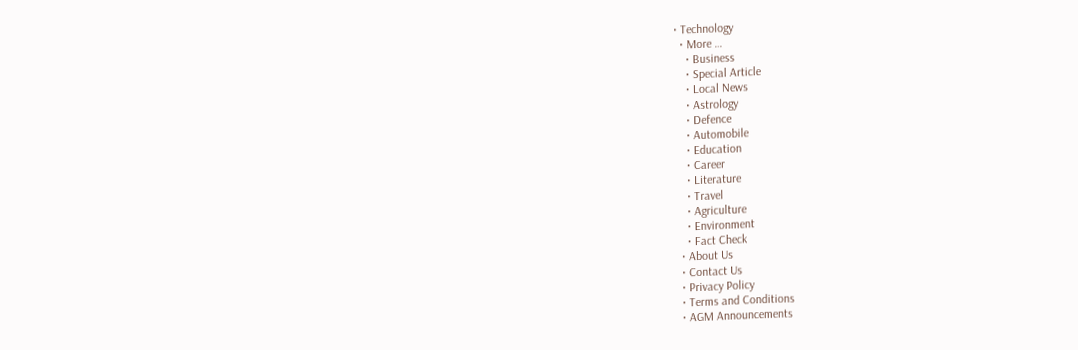• Technology
  • More …
    • Business
    • Special Article
    • Local News
    • Astrology
    • Defence
    • Automobile
    • Education
    • Career
    • Literature
    • Travel
    • Agriculture
    • Environment
    • Fact Check
  • About Us
  • Contact Us
  • Privacy Policy
  • Terms and Conditions
  • AGM Announcements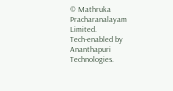© Mathruka Pracharanalayam Limited.
Tech-enabled by Ananthapuri Technologies.